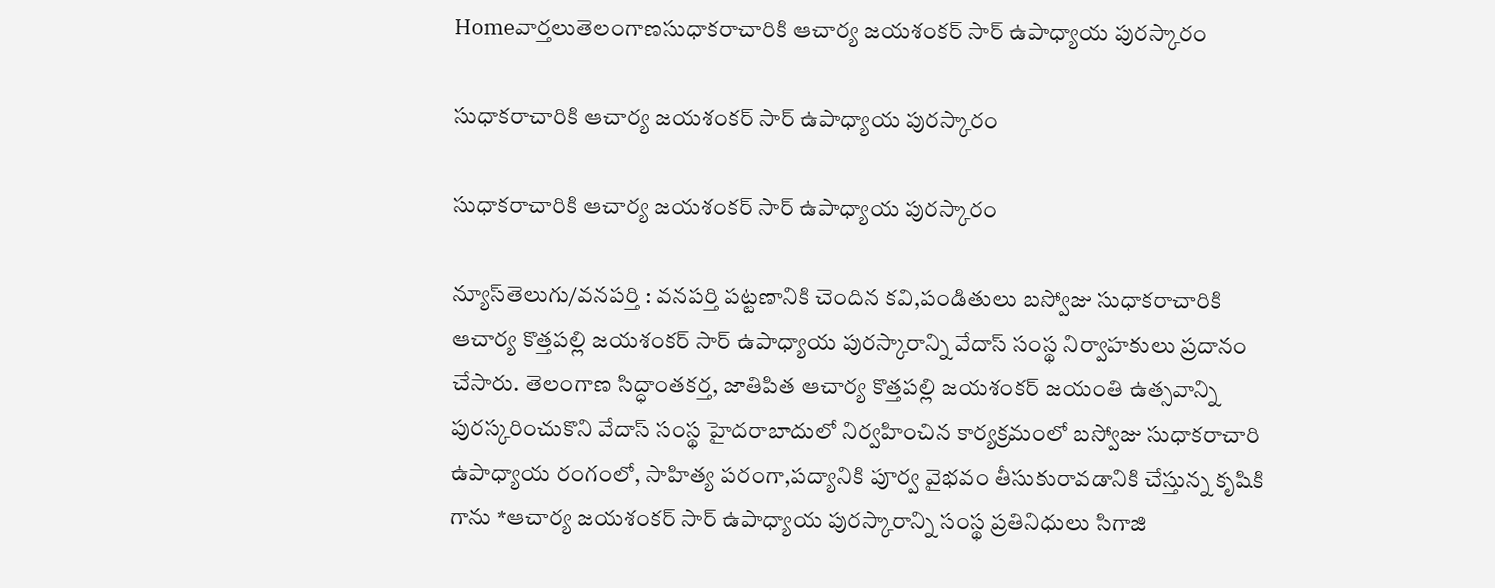Homeవార్తలుతెలంగాణసుధాకరాచారికి ఆచార్య జయశంకర్ సార్ ఉపాధ్యాయ పురస్కారం

సుధాకరాచారికి ఆచార్య జయశంకర్ సార్ ఉపాధ్యాయ పురస్కారం

సుధాకరాచారికి ఆచార్య జయశంకర్ సార్ ఉపాధ్యాయ పురస్కారం

న్యూస్‌తెలుగు/వనపర్తి : వనపర్తి పట్టణానికి చెందిన కవి,పండితులు బస్వోజు సుధాకరాచారికి ఆచార్య కొత్తపల్లి జయశంకర్ సార్ ఉపాధ్యాయ పురస్కారాన్ని వేదాస్ సంస్థ నిర్వాహకులు ప్రదానం చేసారు. తెలంగాణ సిద్ధాంతకర్త, జాతిపిత ఆచార్య కొత్తపల్లి జయశంకర్ జయంతి ఉత్సవాన్ని పురస్కరించుకొని వేదాస్ సంస్థ హైదరాబాదులో నిర్వహించిన కార్యక్రమంలో బస్వోజు సుధాకరాచారి ఉపాధ్యాయ రంగంలో, సాహిత్య పరంగా,పద్యానికి పూర్వ వైభవం తీసుకురావడానికి చేస్తున్న కృషికి గాను *ఆచార్య జయశంకర్ సార్ ఉపాధ్యాయ పురస్కారాన్ని సంస్థ ప్రతినిధులు సిగాజి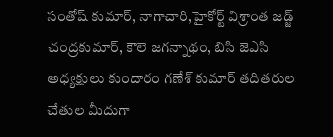సంతోష్ కుమార్, నాగాచారి,హైకోర్ట్ విశ్రాంత జడ్జ్ చంద్రకుమార్, కౌలె జగన్నాథం, బిసి జెఎసి అధ్యక్షులు కుందారం గణేశ్ కుమార్ తదితరుల చేతుల మీదుగా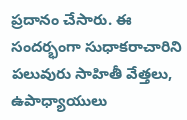ప్రదానం చేసారు. ఈ సందర్భంగా సుధాకరాచారిని పలువురు సాహితీ వేత్తలు, ఉపాధ్యాయులు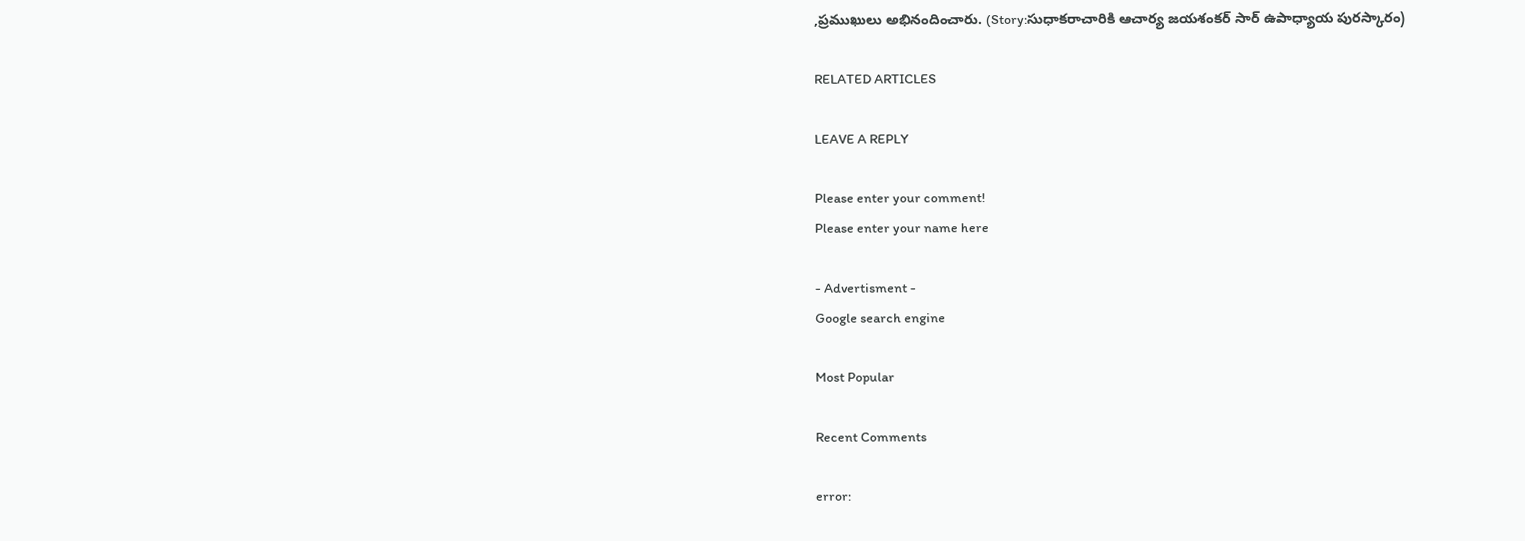,ప్రముఖులు అభినందించారు. (Story:సుధాకరాచారికి ఆచార్య జయశంకర్ సార్ ఉపాధ్యాయ పురస్కారం)

RELATED ARTICLES

LEAVE A REPLY

Please enter your comment!
Please enter your name here

- Advertisment -
Google search engine

Most Popular

Recent Comments

error: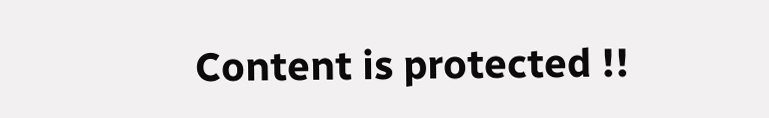Content is protected !!